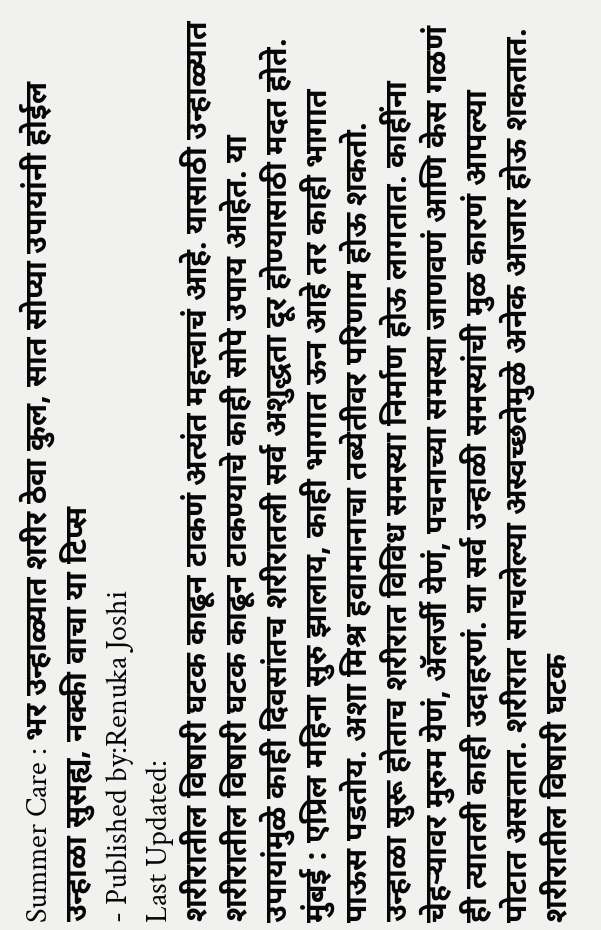Summer Care : भर उन्हाळ्यात शरीर ठेवा कुल, सात सोप्या उपायांनी होईल उन्हाळा सुसह्य, नक्की वाचा या टिप्स
- Published by:Renuka Joshi
Last Updated:
शरीरातील विषारी घटक काढून टाकणं अत्यंत महत्त्वाचं आहे. यासाठी उन्हाळ्यात शरीरातील विषारी घटक काढून टाकण्याचे काही सोपे उपाय आहेत. या उपायांमुळे काही दिवसांतच शरीरातली सर्व अशुद्धता दूर होण्यासाठी मदत होते.
मुंबई : एप्रिल महिना सुरु झालाय, काही भागात ऊन आहे तर काही भागात पाऊस पडतोय. अशा मिश्र हवामानाचा तब्येतीवर परिणाम होऊ शकतो.
उन्हाळा सुरू होताच शरीरात विविध समस्या निर्माण होऊ लागतात. काहींना चेहऱ्यावर मुरुम येणं, ॲलर्जी येणं, पचनाच्या समस्या जाणवणं आणि केस गळणं ही त्यातली काही उदाहरणं. या सर्व उन्हाळी समस्यांची मुळ कारणं आपल्या पोटात असतात. शरीरात साचलेल्या अस्वच्छतेमुळे अनेक आजार होऊ शकतात.
शरीरातील विषारी घटक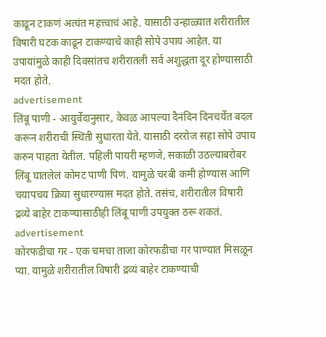काढून टाकणं अत्यंत महत्त्वाचं आहे. यासाठी उन्हाळ्यात शरीरातील विषारी घटक काढून टाकण्याचे काही सोपे उपाय आहेत. या उपायांमुळे काही दिवसांतच शरीरातली सर्व अशुद्धता दूर होण्यासाठी मदत होते.
advertisement
लिंबू पाणी - आयुर्वेदानुसार, केवळ आपल्या दैनंदिन दिनचर्येत बदल करून शरीराची स्थिती सुधारता येते. यासाठी दररोज सहा सोपे उपाय करुन पाहता येतील. पहिली पायरी म्हणजे, सकाळी उठल्याबरोबर लिंबू घातलेलं कोमट पाणी पिणं. यामुळे चरबी कमी होण्यास आणि चयापचय क्रिया सुधारण्यास मदत होते. तसंच, शरीरातील विषारी द्रव्ये बाहेर टाकण्यासाठीही लिंबू पाणी उपयुक्त ठरू शकतं.
advertisement
कोरफडीचा गर - एक चमचा ताजा कोरफडीचा गर पाण्यात मिसळून प्या. यामुळे शरीरातील विषारी द्रव्यं बाहेर टाकण्याची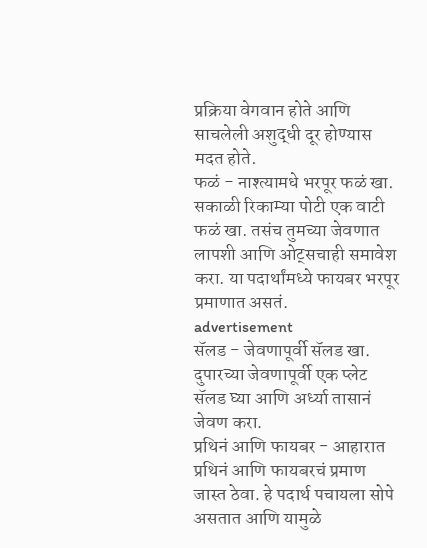प्रक्रिया वेगवान होते आणि साचलेली अशुद्धी दूर होण्यास मदत होते.
फळं - नाश्त्यामधे भरपूर फळं खा. सकाळी रिकाम्या पोटी एक वाटी फळं खा. तसंच तुमच्या जेवणात लापशी आणि ओट्सचाही समावेश करा. या पदार्थांमध्ये फायबर भरपूर प्रमाणात असतं.
advertisement
सॅलड - जेवणापूर्वी सॅलड खा. दुपारच्या जेवणापूर्वी एक प्लेट सॅलड घ्या आणि अर्ध्या तासानं जेवण करा.
प्रथिनं आणि फायबर - आहारात प्रथिनं आणि फायबरचं प्रमाण जास्त ठेवा. हे पदार्थ पचायला सोपे असतात आणि यामुळे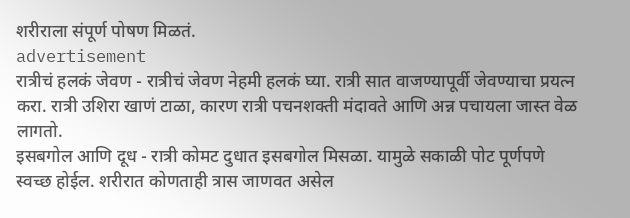शरीराला संपूर्ण पोषण मिळतं.
advertisement
रात्रीचं हलकं जेवण - रात्रीचं जेवण नेहमी हलकं घ्या. रात्री सात वाजण्यापूर्वी जेवण्याचा प्रयत्न करा. रात्री उशिरा खाणं टाळा, कारण रात्री पचनशक्ती मंदावते आणि अन्न पचायला जास्त वेळ लागतो.
इसबगोल आणि दूध - रात्री कोमट दुधात इसबगोल मिसळा. यामुळे सकाळी पोट पूर्णपणे स्वच्छ होईल. शरीरात कोणताही त्रास जाणवत असेल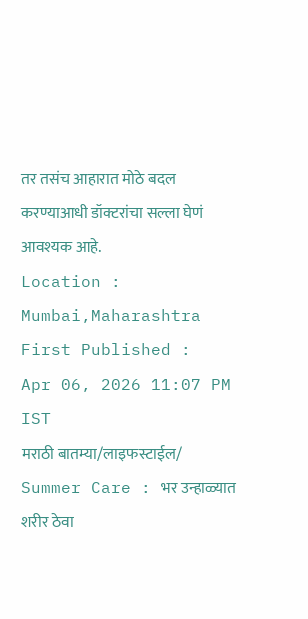तर तसंच आहारात मोठे बदल करण्याआधी डॉक्टरांचा सल्ला घेणं आवश्यक आहे.
Location :
Mumbai,Maharashtra
First Published :
Apr 06, 2026 11:07 PM IST
मराठी बातम्या/लाइफस्टाईल/
Summer Care : भर उन्हाळ्यात शरीर ठेवा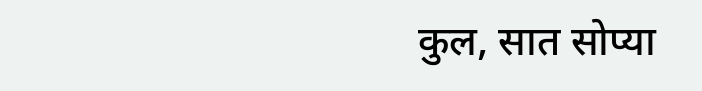कुल, सात सोप्या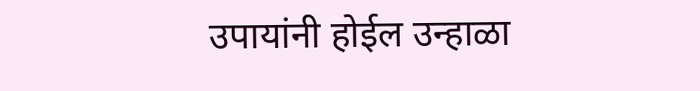उपायांनी होईल उन्हाळा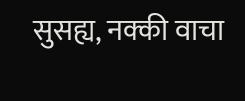सुसह्य, नक्की वाचा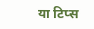या टिप्स